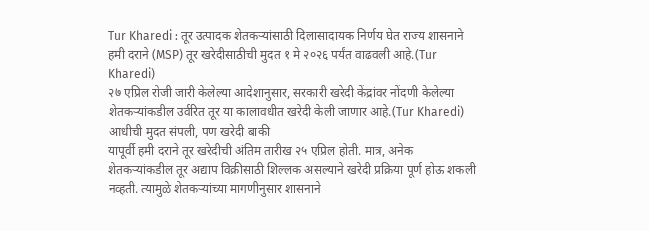Tur Kharedi : तूर उत्पादक शेतकऱ्यांसाठी दिलासादायक निर्णय घेत राज्य शासनाने हमी दराने (MSP) तूर खरेदीसाठीची मुदत १ मे २०२६ पर्यंत वाढवली आहे.(Tur Kharedi)
२७ एप्रिल रोजी जारी केलेल्या आदेशानुसार, सरकारी खरेदी केंद्रांवर नोंदणी केलेल्या शेतकऱ्यांकडील उर्वरित तूर या कालावधीत खरेदी केली जाणार आहे.(Tur Kharedi)
आधीची मुदत संपली, पण खरेदी बाकी
यापूर्वी हमी दराने तूर खरेदीची अंतिम तारीख २५ एप्रिल होती. मात्र, अनेक शेतकऱ्यांकडील तूर अद्याप विक्रीसाठी शिल्लक असल्याने खरेदी प्रक्रिया पूर्ण होऊ शकली नव्हती. त्यामुळे शेतकऱ्यांच्या मागणीनुसार शासनाने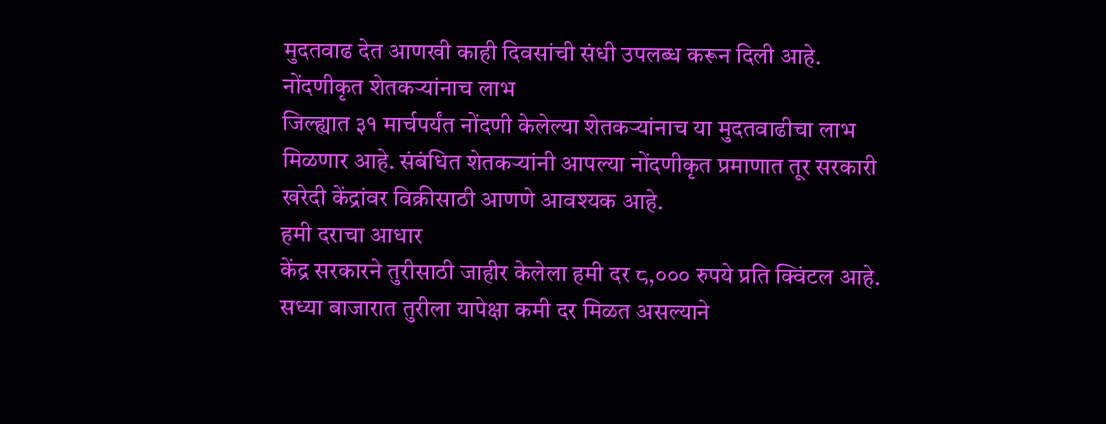मुदतवाढ देत आणखी काही दिवसांची संधी उपलब्ध करून दिली आहे.
नोंदणीकृत शेतकऱ्यांनाच लाभ
जिल्ह्यात ३१ मार्चपर्यंत नोंदणी केलेल्या शेतकऱ्यांनाच या मुदतवाढीचा लाभ मिळणार आहे. संबंधित शेतकऱ्यांनी आपल्या नोंदणीकृत प्रमाणात तूर सरकारी खरेदी केंद्रांवर विक्रीसाठी आणणे आवश्यक आहे.
हमी दराचा आधार
केंद्र सरकारने तुरीसाठी जाहीर केलेला हमी दर ८,००० रुपये प्रति क्विंटल आहे. सध्या बाजारात तुरीला यापेक्षा कमी दर मिळत असल्याने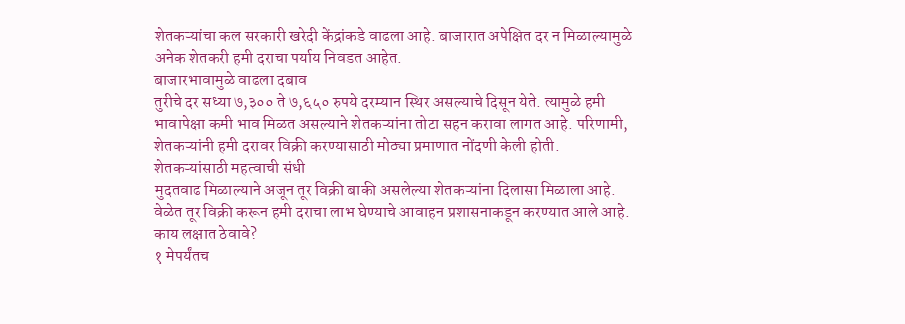शेतकऱ्यांचा कल सरकारी खरेदी केंद्रांकडे वाढला आहे. बाजारात अपेक्षित दर न मिळाल्यामुळे अनेक शेतकरी हमी दराचा पर्याय निवडत आहेत.
बाजारभावामुळे वाढला दबाव
तुरीचे दर सध्या ७,३०० ते ७,६५० रुपये दरम्यान स्थिर असल्याचे दिसून येते. त्यामुळे हमी भावापेक्षा कमी भाव मिळत असल्याने शेतकऱ्यांना तोटा सहन करावा लागत आहे. परिणामी, शेतकऱ्यांनी हमी दरावर विक्री करण्यासाठी मोठ्या प्रमाणात नोंदणी केली होती.
शेतकऱ्यांसाठी महत्वाची संधी
मुदतवाढ मिळाल्याने अजून तूर विक्री बाकी असलेल्या शेतकऱ्यांना दिलासा मिळाला आहे. वेळेत तूर विक्री करून हमी दराचा लाभ घेण्याचे आवाहन प्रशासनाकडून करण्यात आले आहे.
काय लक्षात ठेवावे?
१ मेपर्यंतच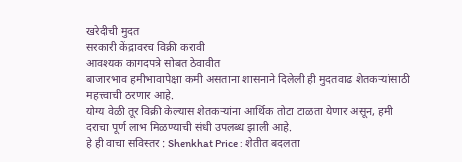खरेदीची मुदत
सरकारी केंद्रावरच विक्री करावी
आवश्यक कागदपत्रे सोबत ठेवावीत
बाजारभाव हमीभावापेक्षा कमी असताना शासनाने दिलेली ही मुदतवाढ शेतकऱ्यांसाठी महत्त्वाची ठरणार आहे.
योग्य वेळी तूर विक्री केल्यास शेतकऱ्यांना आर्थिक तोटा टाळता येणार असून, हमी दराचा पूर्ण लाभ मिळण्याची संधी उपलब्ध झाली आहे.
हे ही वाचा सविस्तर : Shenkhat Price : शेतीत बदलता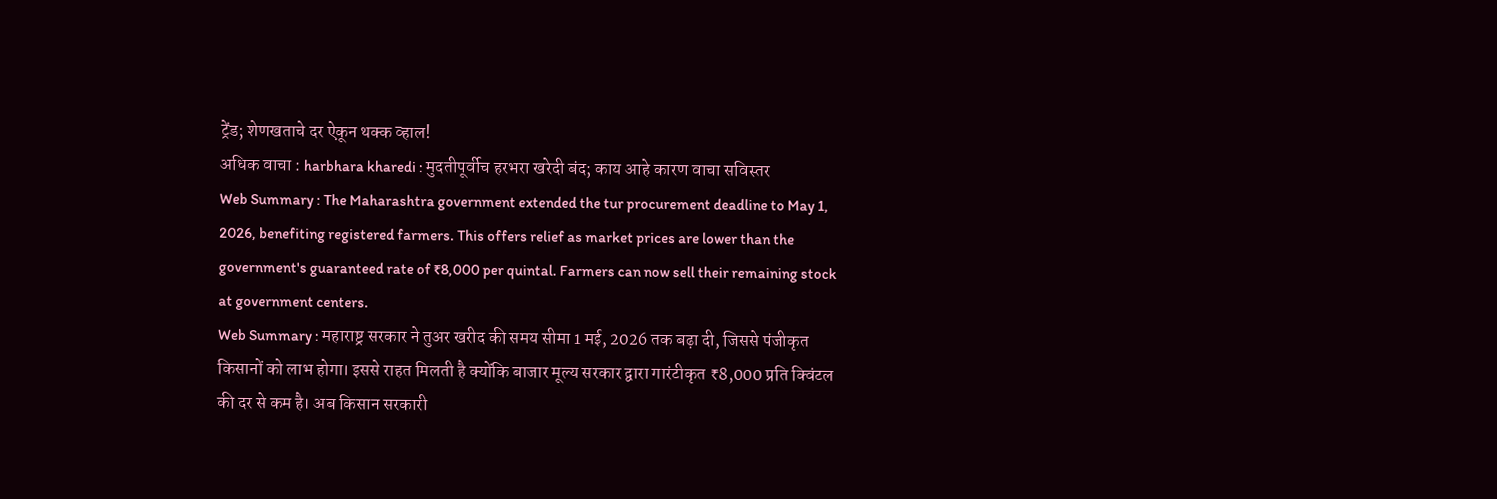ट्रेंड; शेणखताचे दर ऐकून थक्क व्हाल!
अधिक वाचा : harbhara kharedi : मुदतीपूर्वीच हरभरा खरेदी बंद; काय आहे कारण वाचा सविस्तर
Web Summary : The Maharashtra government extended the tur procurement deadline to May 1, 2026, benefiting registered farmers. This offers relief as market prices are lower than the government's guaranteed rate of ₹8,000 per quintal. Farmers can now sell their remaining stock at government centers.
Web Summary : महाराष्ट्र सरकार ने तुअर खरीद की समय सीमा 1 मई, 2026 तक बढ़ा दी, जिससे पंजीकृत किसानों को लाभ होगा। इससे राहत मिलती है क्योंकि बाजार मूल्य सरकार द्वारा गारंटीकृत ₹8,000 प्रति क्विंटल की दर से कम है। अब किसान सरकारी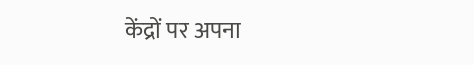केंद्रों पर अपना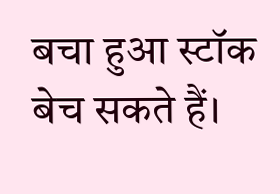बचा हुआ स्टॉक बेच सकते हैं।